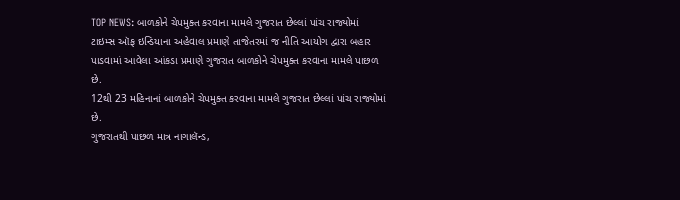TOP NEWS: બાળકોને ચેપમુક્ત કરવાના મામલે ગુજરાત છેલ્લાં પાંચ રાજ્યોમાં
ટાઇમ્સ ઑફ ઇન્ડિયાના અહેવાલ પ્રમાણે તાજેતરમાં જ નીતિ આયોગ દ્વારા બહાર પાડવામાં આવેલા આંકડા પ્રમાણે ગુજરાત બાળકોને ચેપમુક્ત કરવાના મામલે પાછળ છે.
12થી 23 મહિનાનાં બાળકોને ચેપમુક્ત કરવાના મામલે ગુજરાત છેલ્લાં પાંચ રાજ્યોમાં છે.
ગુજરાતથી પાછળ માત્ર નાગાલૅન્ડ,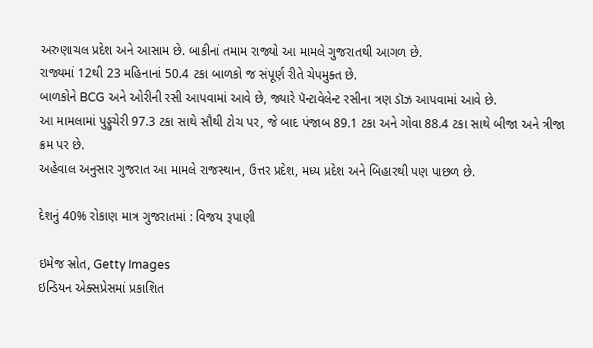અરુણાચલ પ્રદેશ અને આસામ છે. બાકીનાં તમામ રાજ્યો આ મામલે ગુજરાતથી આગળ છે.
રાજ્યમાં 12થી 23 મહિનાનાં 50.4 ટકા બાળકો જ સંપૂર્ણ રીતે ચેપમુક્ત છે.
બાળકોને BCG અને ઓરીની રસી આપવામાં આવે છે, જ્યારે પૅન્ટાવેલેન્ટ રસીના ત્રણ ડૉઝ આપવામાં આવે છે.
આ મામલામાં પુડ્ડુચેરી 97.3 ટકા સાથે સૌથી ટોચ પર, જે બાદ પંજાબ 89.1 ટકા અને ગોવા 88.4 ટકા સાથે બીજા અને ત્રીજા ક્રમ પર છે.
અહેવાલ અનુસાર ગુજરાત આ મામલે રાજસ્થાન, ઉત્તર પ્રદેશ, મધ્ય પ્રદેશ અને બિહારથી પણ પાછળ છે.

દેશનું 40% રોકાણ માત્ર ગુજરાતમાં : વિજય રૂપાણી

ઇમેજ સ્રોત, Getty Images
ઇન્ડિયન એક્સપ્રેસમાં પ્રકાશિત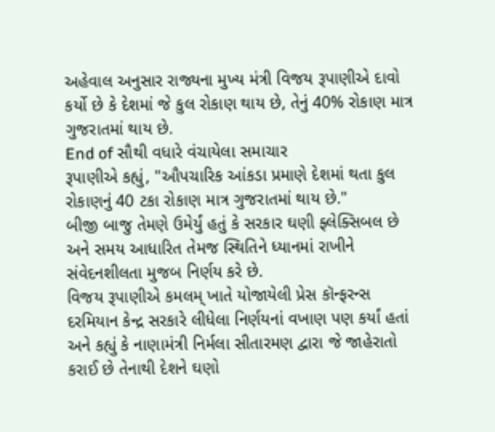અહેવાલ અનુસાર રાજ્યના મુખ્ય મંત્રી વિજય રૂપાણીએ દાવો કર્યો છે કે દેશમાં જે કુલ રોકાણ થાય છે, તેનું 40% રોકાણ માત્ર ગુજરાતમાં થાય છે.
End of સૌથી વધારે વંચાયેલા સમાચાર
રૂપાણીએ કહ્યું, "ઔપચારિક આંકડા પ્રમાણે દેશમાં થતા કુલ રોકાણનું 40 ટકા રોકાણ માત્ર ગુજરાતમાં થાય છે."
બીજી બાજુ તેમણે ઉમેર્યું હતું કે સરકાર ઘણી ફ્લેક્સિબલ છે અને સમય આધારિત તેમજ સ્થિતિને ધ્યાનમાં રાખીને સંવેદનશીલતા મુજબ નિર્ણય કરે છે.
વિજય રૂપાણીએ કમલમ્ ખાતે યોજાયેલી પ્રેસ કૉન્ફરન્સ દરમિયાન કેન્દ્ર સરકારે લીધેલા નિર્ણયનાં વખાણ પણ કર્યાં હતાં અને કહ્યું કે નાણામંત્રી નિર્મલા સીતારમણ દ્વારા જે જાહેરાતો કરાઈ છે તેનાથી દેશને ઘણો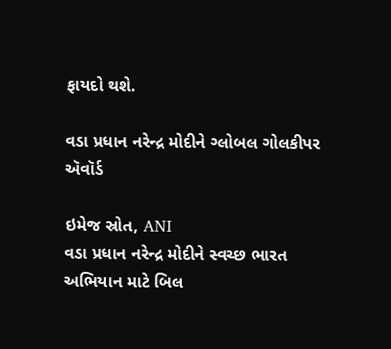ફાયદો થશે.

વડા પ્રધાન નરેન્દ્ર મોદીને ગ્લોબલ ગોલકીપર ઍવૉર્ડ

ઇમેજ સ્રોત, ANI
વડા પ્રધાન નરેન્દ્ર મોદીને સ્વચ્છ ભારત અભિયાન માટે બિલ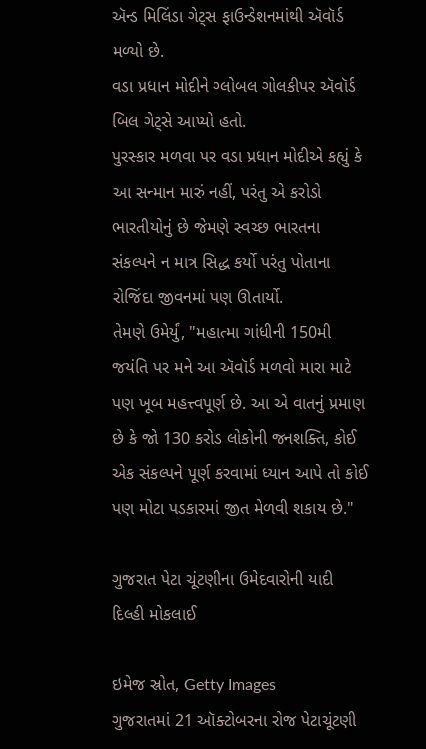ઍન્ડ મિલિંડા ગેટ્સ ફાઉન્ડેશનમાંથી ઍવૉર્ડ મળ્યો છે.
વડા પ્રધાન મોદીને ગ્લોબલ ગોલકીપર ઍવૉર્ડ બિલ ગેટ્સે આપ્યો હતો.
પુરસ્કાર મળવા પર વડા પ્રધાન મોદીએ કહ્યું કે આ સન્માન મારું નહીં, પરંતુ એ કરોડો ભારતીયોનું છે જેમણે સ્વચ્છ ભારતના સંકલ્પને ન માત્ર સિદ્ધ કર્યો પરંતુ પોતાના રોજિંદા જીવનમાં પણ ઊતાર્યો.
તેમણે ઉમેર્યું, "મહાત્મા ગાંધીની 150મી જયંતિ પર મને આ ઍવૉર્ડ મળવો મારા માટે પણ ખૂબ મહત્ત્વપૂર્ણ છે. આ એ વાતનું પ્રમાણ છે કે જો 130 કરોડ લોકોની જનશક્તિ, કોઈ એક સંકલ્પને પૂર્ણ કરવામાં ધ્યાન આપે તો કોઈ પણ મોટા પડકારમાં જીત મેળવી શકાય છે."

ગુજરાત પેટા ચૂંટણીના ઉમેદવારોની યાદી દિલ્હી મોકલાઈ

ઇમેજ સ્રોત, Getty Images
ગુજરાતમાં 21 ઑક્ટોબરના રોજ પેટાચૂંટણી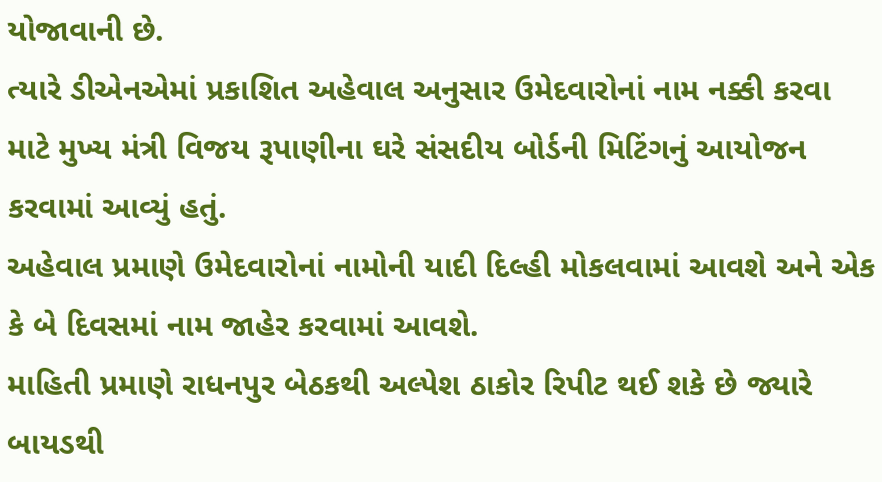યોજાવાની છે.
ત્યારે ડીએનએમાં પ્રકાશિત અહેવાલ અનુસાર ઉમેદવારોનાં નામ નક્કી કરવા માટે મુખ્ય મંત્રી વિજય રૂપાણીના ઘરે સંસદીય બોર્ડની મિટિંગનું આયોજન કરવામાં આવ્યું હતું.
અહેવાલ પ્રમાણે ઉમેદવારોનાં નામોની યાદી દિલ્હી મોકલવામાં આવશે અને એક કે બે દિવસમાં નામ જાહેર કરવામાં આવશે.
માહિતી પ્રમાણે રાધનપુર બેઠકથી અલ્પેશ ઠાકોર રિપીટ થઈ શકે છે જ્યારે બાયડથી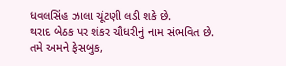ધવલસિંહ ઝાલા ચૂંટણી લડી શકે છે.
થરાદ બેઠક પર શંકર ચૌધરીનું નામ સંભવિત છે.
તમે અમને ફેસબુક,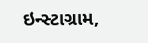ઇન્સ્ટાગ્રામ,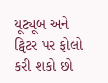યૂટ્યૂબ અને ટ્વિટર પર ફોલો કરી શકો છો